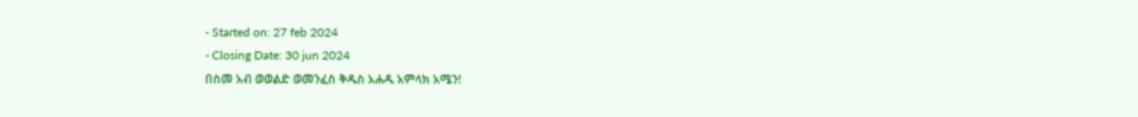- Started on: 27 feb 2024
- Closing Date: 30 jun 2024
በስመ አብ ወወልድ ወመንፈስ ቅዱስ አሐዱ አምላክ አሜን!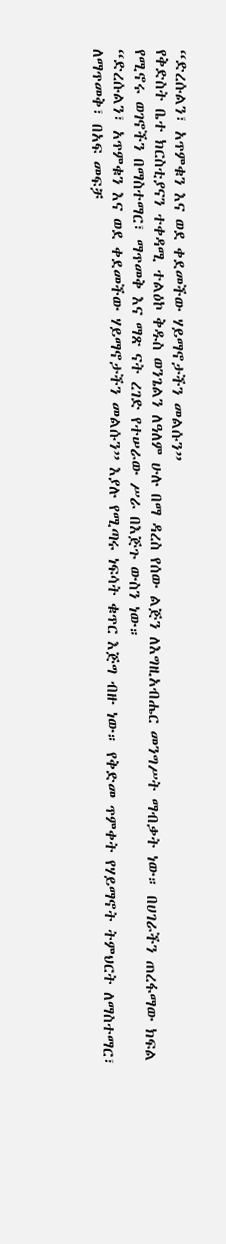“ድረሱልን፣ አጥምቁን እና ወደ ቀደመችው ሃይማኖታችን መልሱን”
የቅድስት ቤተ ክርስቲያናን ተቀዳሚ ተልዕኮ ቅዱስ ወንጌልን ለዓለም ሁሉ በማ ዳረስ የሰው ልጅን ለእግዚአብሔር መንግሥት ማብቃት ነው። በሀገራችን ጠረፋማው ክፍል የሚኖሩ ወገኖችን በማስተማር፣ ማጥመቅ እና ማጽ ናት ረገድ የተሠራው ሥራ በእጅጉ ውስን ነው።
“ድረሱልን፣ አጥምቁን እና ወደ ቀደመችው ሃይማኖታችን መልሱን” እያሉ የሚጣሩ ነፍሳት ቁጥር እጅግ ብዙ ነው። የቅድመ ጥምቀት የሃይማኖት ትምህርት ለማስተማር፣ ለማጥመቅ፣ በአፍ መፍቻ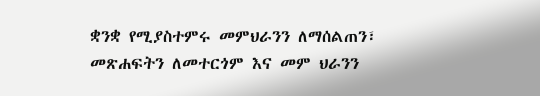ቋንቋ የሚያስተምሩ መምህራንን ለማሰልጠን፣ መጽሐፍትን ለመተርጎም እና መም ህራንን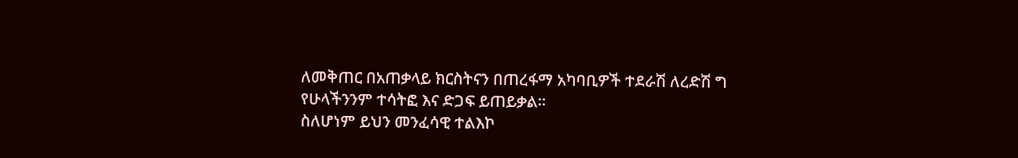ለመቅጠር በአጠቃላይ ክርስትናን በጠረፋማ አካባቢዎች ተደራሽ ለረድሽ ግ የሁላችንንም ተሳትፎ እና ድጋፍ ይጠይቃል።
ስለሆነም ይህን መንፈሳዊ ተልእኮ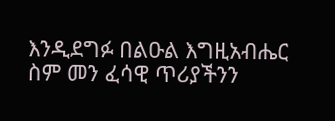እንዲደግፉ በልዑል እግዚአብሔር ስም መን ፈሳዊ ጥሪያችንን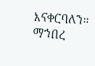እናቀርባለን።
ማኀበረ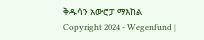ቅዱሳን አውሮፓ ማእከል
Copyright 2024 - Wegenfund |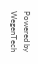Powered by WegenTech